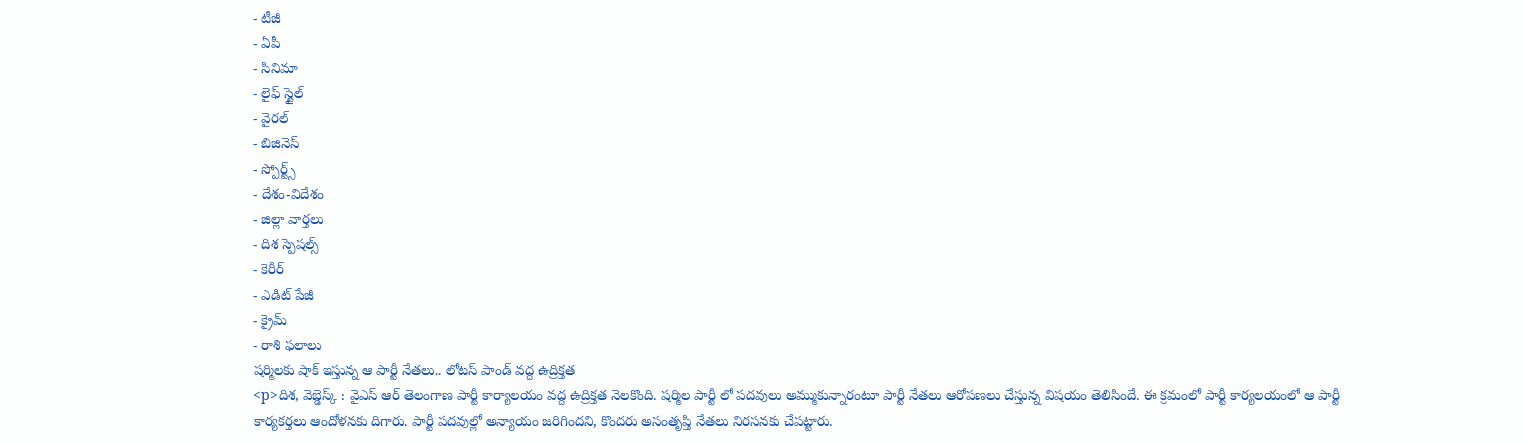- టీజీ
- ఏపీ
- సినిమా
- లైఫ్ స్టైల్
- వైరల్
- బిజినెస్
- స్పోర్ట్స్
- దేశం-విదేశం
- జిల్లా వార్తలు
- దిశ స్పెషల్స్
- కెరీర్
- ఎడిట్ పేజీ
- క్రైమ్
- రాశి ఫలాలు
షర్మిలకు షాక్ ఇస్తున్న ఆ పార్టీ నేతలు.. లోటస్ పాండ్ వద్ద ఉద్రిక్తత
<p>దిశ, వెబ్డెస్క్ : వైఎస్ ఆర్ తెలంగాణ పార్టీ కార్యాలయం వద్ద ఉద్రిక్తత నెలకొంది. షర్మిల పార్టీ లో పదవులు అమ్ముకున్నారంటూ పార్టీ నేతలు ఆరోపణలు చేస్తున్న విషయం తెలిసిందే. ఈ క్రమంలో పార్టీ కార్యలయంలో ఆ పార్టీ కార్యకర్తలు ఆందోళనకు దిగారు. పార్టీ పదవుల్లో అన్యాయం జరిగిందని, కొందరు అసంతృప్తి నేతలు నిరసనకు చేపట్టారు.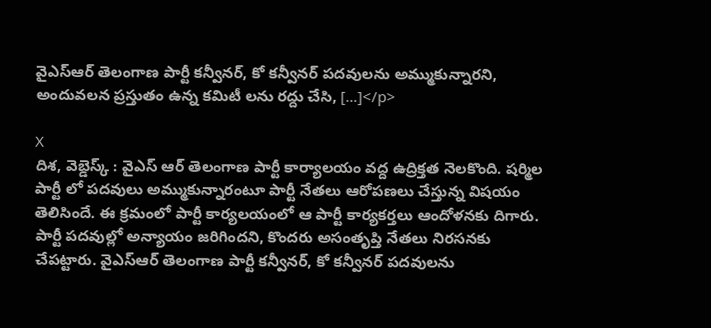వైఎస్ఆర్ తెలంగాణ పార్టీ కన్వీనర్, కో కన్వీనర్ పదవులను అమ్ముకున్నారని, అందువలన ప్రస్తుతం ఉన్న కమిటీ లను రద్దు చేసి, […]</p>

X
దిశ, వెబ్డెస్క్ : వైఎస్ ఆర్ తెలంగాణ పార్టీ కార్యాలయం వద్ద ఉద్రిక్తత నెలకొంది. షర్మిల పార్టీ లో పదవులు అమ్ముకున్నారంటూ పార్టీ నేతలు ఆరోపణలు చేస్తున్న విషయం తెలిసిందే. ఈ క్రమంలో పార్టీ కార్యలయంలో ఆ పార్టీ కార్యకర్తలు ఆందోళనకు దిగారు. పార్టీ పదవుల్లో అన్యాయం జరిగిందని, కొందరు అసంతృప్తి నేతలు నిరసనకు చేపట్టారు. వైఎస్ఆర్ తెలంగాణ పార్టీ కన్వీనర్, కో కన్వీనర్ పదవులను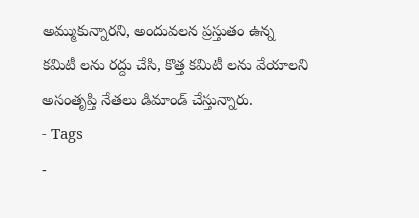అమ్ముకున్నారని, అందువలన ప్రస్తుతం ఉన్న కమిటీ లను రద్దు చేసి, కొత్త కమిటీ లను వేయాలని అసంతృప్తి నేతలు డిమాండ్ చేస్తున్నారు.
- Tags
-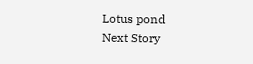Lotus pond
Next Story